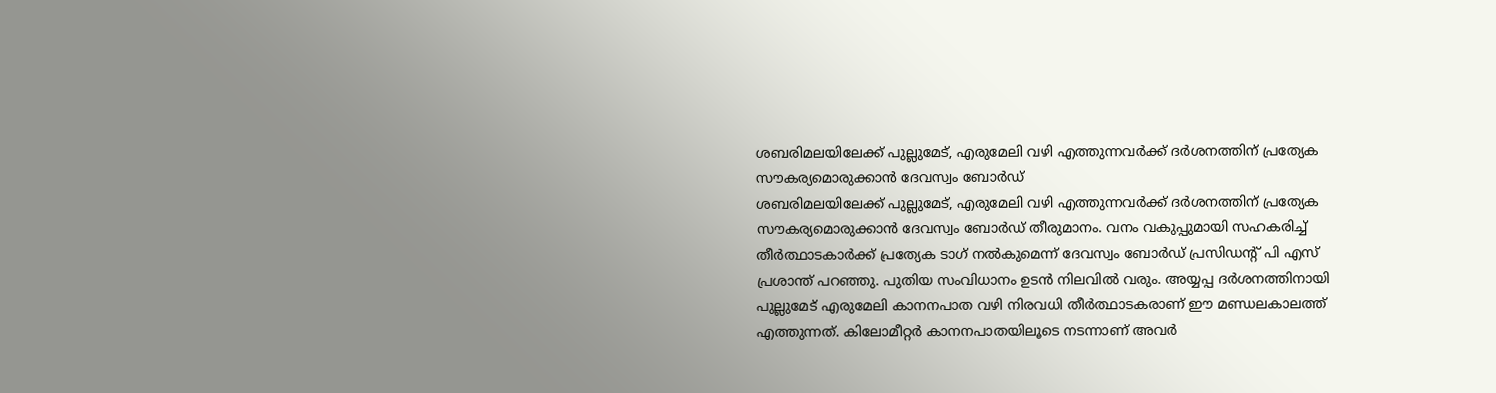ശബരിമലയിലേക്ക് പുല്ലുമേട്, എരുമേലി വഴി എത്തുന്നവർക്ക് ദർശനത്തിന് പ്രത്യേക സൗകര്യമൊരുക്കാൻ ദേവസ്വം ബോർഡ്
ശബരിമലയിലേക്ക് പുല്ലുമേട്, എരുമേലി വഴി എത്തുന്നവർക്ക് ദർശനത്തിന് പ്രത്യേക സൗകര്യമൊരുക്കാൻ ദേവസ്വം ബോർഡ് തീരുമാനം. വനം വകുപ്പുമായി സഹകരിച്ച് തീർത്ഥാടകാർക്ക് പ്രത്യേക ടാഗ് നൽകുമെന്ന് ദേവസ്വം ബോർഡ് പ്രസിഡന്റ് പി എസ് പ്രശാന്ത് പറഞ്ഞു. പുതിയ സംവിധാനം ഉടൻ നിലവിൽ വരും. അയ്യപ്പ ദർശനത്തിനായി പുല്ലുമേട് എരുമേലി കാനനപാത വഴി നിരവധി തീർത്ഥാടകരാണ് ഈ മണ്ഡലകാലത്ത് എത്തുന്നത്. കിലോമീറ്റർ കാനനപാതയിലൂടെ നടന്നാണ് അവർ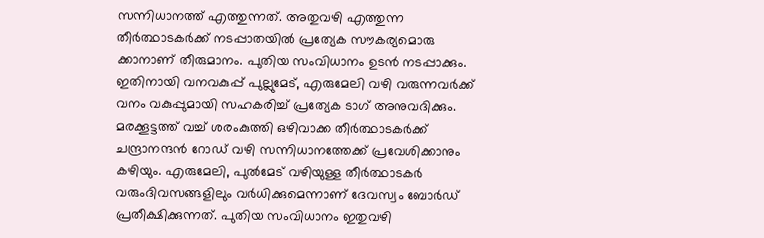സന്നിധാനത്ത് എത്തുന്നത്. അതുവഴി എത്തുന്ന തീർത്ഥാടകർക്ക് നടപ്പാതയിൽ പ്രത്യേക സൗകര്യമൊരു ക്കാനാണ് തീരുമാനം. പുതിയ സംവിധാനം ഉടൻ നടപ്പാക്കും. ഇതിനായി വനവകുപ്പ് പുല്ലുമേട്, എരുമേലി വഴി വരുന്നവർക്ക് വനം വകുപ്പുമായി സഹകരിച്ച് പ്രത്യേക ടാഗ് അനുവദിക്കും. മരക്കൂട്ടത്ത് വച്ച് ശരംകുത്തി ഒഴിവാക്ക തീർത്ഥാടകർക്ക് ചന്ദ്രാനന്ദൻ റോഡ് വഴി സന്നിധാനത്തേക്ക് പ്രവേശിക്കാനും കഴിയും. എരുമേലി, പുൽമേട് വഴിയുള്ള തീർത്ഥാടകർ വരുംദിവസങ്ങളിലും വർധിക്കുമെന്നാണ് ദേവസ്വം ബോർഡ് പ്രതീക്ഷിക്കുന്നത്. പുതിയ സംവിധാനം ഇതുവഴി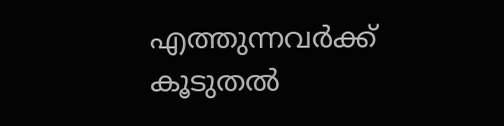എത്തുന്നവർക്ക് കൂടുതൽ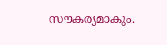സൗകര്യമാകും.